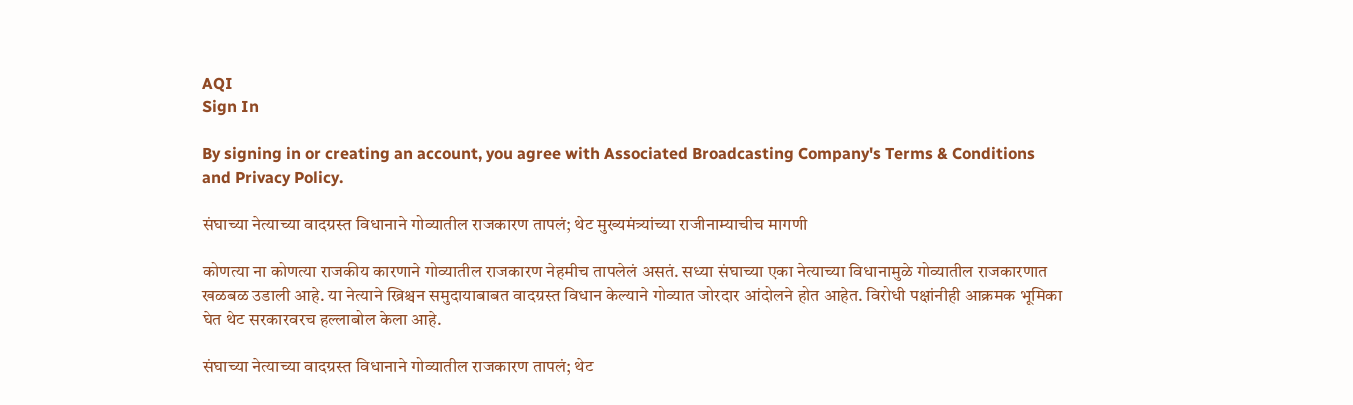AQI
Sign In

By signing in or creating an account, you agree with Associated Broadcasting Company's Terms & Conditions and Privacy Policy.

संघाच्या नेत्याच्या वादग्रस्त विधानाने गोव्यातील राजकारण तापलं; थेट मुख्यमंत्र्यांच्या राजीनाम्याचीच मागणी

कोणत्या ना कोणत्या राजकीय कारणाने गोव्यातील राजकारण नेहमीच तापलेलं असतं. सध्या संघाच्या एका नेत्याच्या विधानामुळे गोव्यातील राजकारणात खळबळ उडाली आहे. या नेत्याने ख्रिश्चन समुदायाबाबत वादग्रस्त विधान केल्याने गोव्यात जोरदार आंदोलने होत आहेत. विरोधी पक्षांनीही आक्रमक भूमिका घेत थेट सरकारवरच हल्लाबोल केला आहे.

संघाच्या नेत्याच्या वादग्रस्त विधानाने गोव्यातील राजकारण तापलं; थेट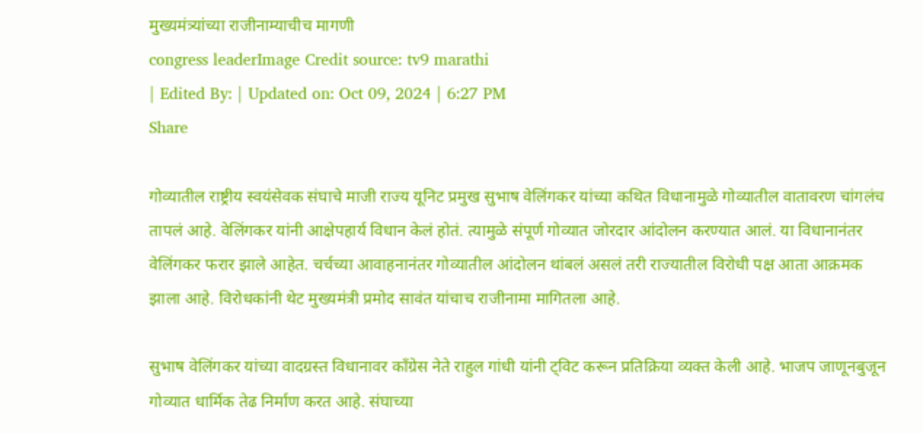मुख्यमंत्र्यांच्या राजीनाम्याचीच मागणी
congress leaderImage Credit source: tv9 marathi
| Edited By: | Updated on: Oct 09, 2024 | 6:27 PM
Share

गोव्यातील राष्ट्रीय स्वयंसेवक संघाचे माजी राज्य यूनिट प्रमुख सुभाष वेलिंगकर यांच्या कथित विधानामुळे गोव्यातील वातावरण चांगलंच तापलं आहे. वेलिंगकर यांनी आक्षेपहार्य विधान केलं होतं. त्यामुळे संपूर्ण गोव्यात जोरदार आंदोलन करण्यात आलं. या विधानानंतर वेलिंगकर फरार झाले आहेत. चर्चच्या आवाहनानंतर गोव्यातील आंदोलन थांबलं असलं तरी राज्यातील विरोधी पक्ष आता आक्रमक झाला आहे. विरोधकांनी थेट मुख्यमंत्री प्रमोद सावंत यांचाच राजीनामा मागितला आहे.

सुभाष वेलिंगकर यांच्या वादग्रस्त विधानावर काँग्रेस नेते राहुल गांधी यांनी ट्विट करून प्रतिक्रिया व्यक्त केली आहे. भाजप जाणूनबुजून गोव्यात धार्मिक तेढ निर्माण करत आहे. संघाच्या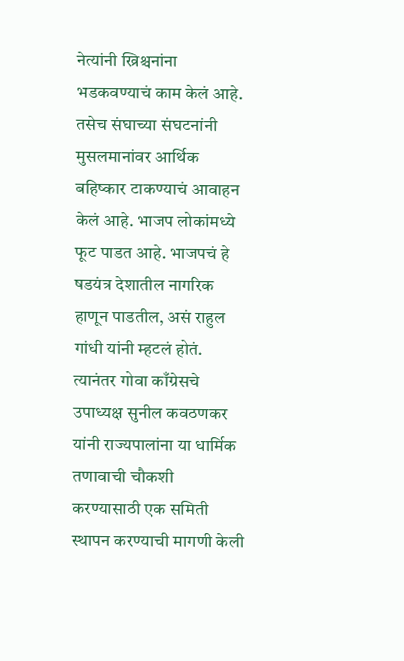नेत्यांनी ख्रिश्चनांना भडकवण्याचं काम केलं आहे. तसेच संघाच्या संघटनांनी मुसलमानांवर आर्थिक बहिष्कार टाकण्याचं आवाहन केलं आहे. भाजप लोकांमध्ये फूट पाडत आहे. भाजपचं हे षडयंत्र देशातील नागरिक हाणून पाडतील, असं राहुल गांधी यांनी म्हटलं होतं. त्यानंतर गोवा काँग्रेसचे उपाध्यक्ष सुनील कवठणकर यांनी राज्यपालांना या धार्मिक तणावाची चौकशी करण्यासाठी एक समिती स्थापन करण्याची मागणी केली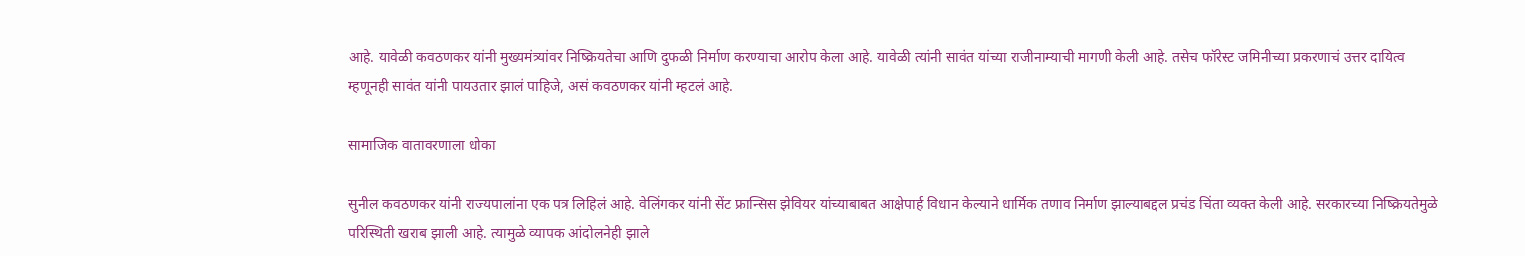आहे. यावेळी कवठणकर यांनी मुख्यमंत्र्यांवर निष्क्रियतेचा आणि दुफळी निर्माण करण्याचा आरोप केला आहे. यावेळी त्यांनी सावंत यांच्या राजीनाम्याची मागणी केली आहे. तसेच फॉरेस्ट जमिनीच्या प्रकरणाचं उत्तर दायित्व म्हणूनही सावंत यांनी पायउतार झालं पाहिजे, असं कवठणकर यांनी म्हटलं आहे.

सामाजिक वातावरणाला धोका

सुनील कवठणकर यांनी राज्यपालांना एक पत्र लिहिलं आहे. वेलिंगकर यांनी सेंट फ्रान्सिस झेवियर यांच्याबाबत आक्षेपार्ह विधान केल्याने धार्मिक तणाव निर्माण झाल्याबद्दल प्रचंड चिंता व्यक्त केली आहे. सरकारच्या निष्क्रियतेमुळे परिस्थिती खराब झाली आहे. त्यामुळे व्यापक आंदोलनेही झाले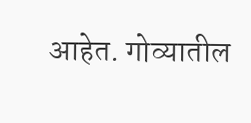आहेत. गोव्यातील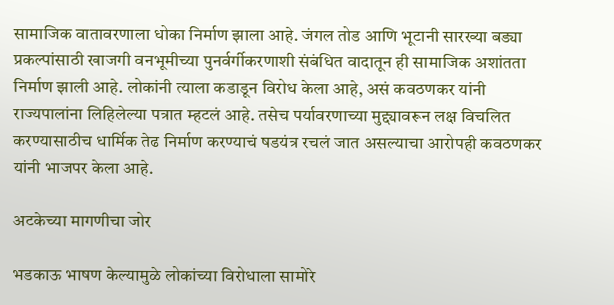सामाजिक वातावरणाला धोका निर्माण झाला आहे. जंगल तोड आणि भूटानी सारख्या बड्या प्रकल्पांसाठी खाजगी वनभूमीच्या पुनर्वर्गीकरणाशी संबंधित वादातून ही सामाजिक अशांतता निर्माण झाली आहे. लोकांनी त्याला कडाडून विरोध केला आहे, असं कवठणकर यांनी राज्यपालांना लिहिलेल्या पत्रात म्हटलं आहे. तसेच पर्यावरणाच्या मुद्द्यावरून लक्ष विचलित करण्यासाठीच धार्मिक तेढ निर्माण करण्याचं षडयंत्र रचलं जात असल्याचा आरोपही कवठणकर यांनी भाजपर केला आहे.

अटकेच्या मागणीचा जोर

भडकाऊ भाषण केल्यामुळे लोकांच्या विरोधाला सामोरे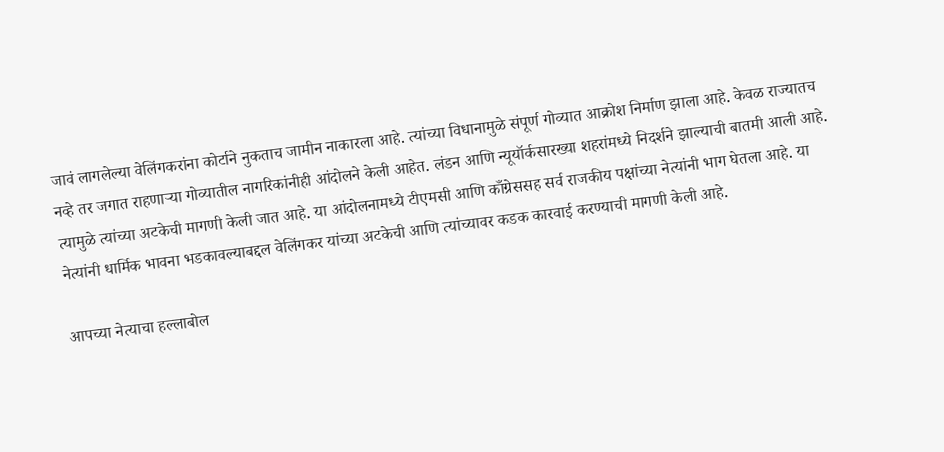जावं लागलेल्या वेलिंगकरांना कोर्टाने नुकताच जामीन नाकारला आहे. त्यांच्या विधानामुळे संपूर्ण गोव्यात आक्रोश निर्माण झाला आहे. केवळ राज्यातच नव्हे तर जगात राहणाऱ्या गोव्यातील नागरिकांनीही आंदोलने केली आहेत. लंडन आणि न्यूयॉर्कसारख्या शहरांमध्ये निदर्शने झाल्याची बातमी आली आहे. त्यामुळे त्यांच्या अटकेची मागणी केली जात आहे. या आंदोलनामध्ये टीएमसी आणि काँग्रेससह सर्व राजकीय पक्षांच्या नेत्यांनी भाग घेतला आहे. या नेत्यांनी धार्मिक भावना भडकावल्याबद्दल वेलिंगकर यांच्या अटकेची आणि त्यांच्यावर कडक कारवाई करण्याची मागणी केली आहे.

आपच्या नेत्याचा हल्लाबोल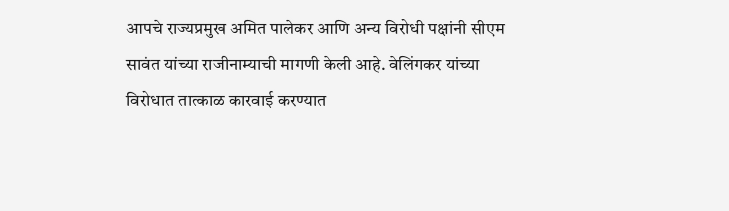आपचे राज्यप्रमुख अमित पालेकर आणि अन्य विरोधी पक्षांनी सीएम सावंत यांच्या राजीनाम्याची मागणी केली आहे. वेलिंगकर यांच्या विरोधात तात्काळ कारवाई करण्यात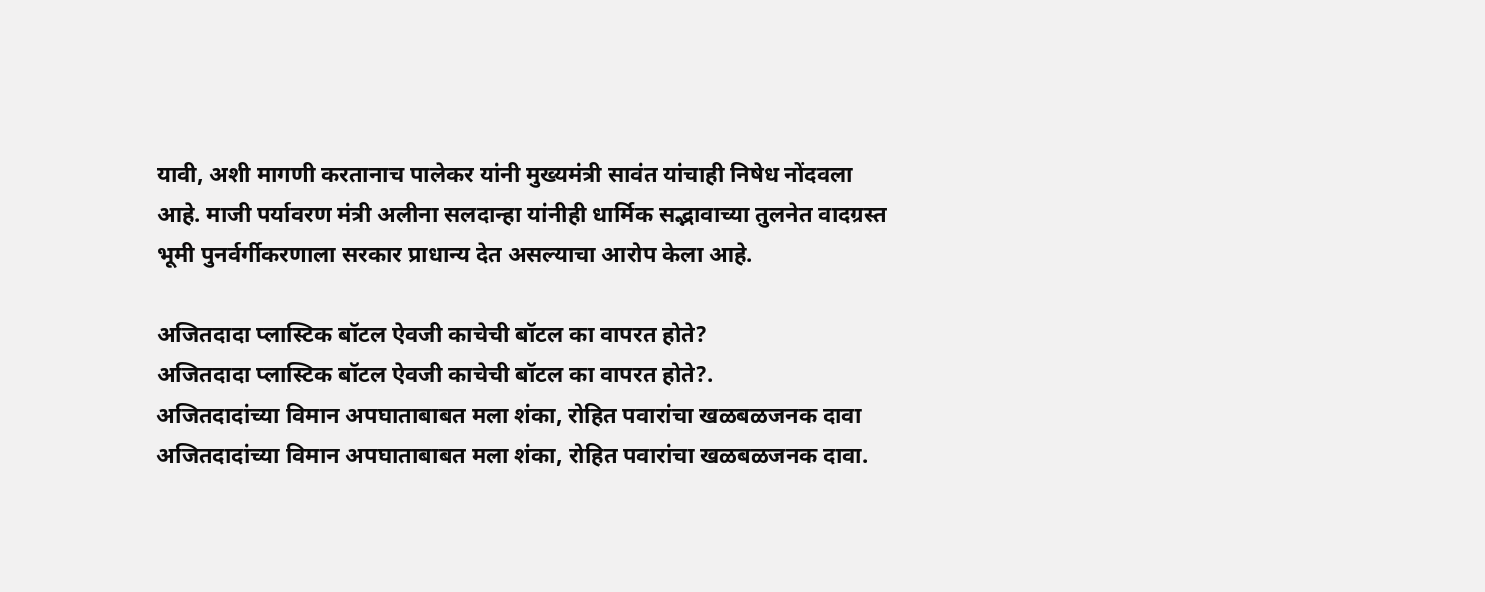यावी, अशी मागणी करतानाच पालेकर यांनी मुख्यमंत्री सावंत यांचाही निषेध नोंदवला आहे. माजी पर्यावरण मंत्री अलीना सलदान्हा यांनीही धार्मिक सद्भावाच्या तुलनेत वादग्रस्त भूमी पुनर्वर्गीकरणाला सरकार प्राधान्य देत असल्याचा आरोप केला आहे.

अजितदादा प्लास्टिक बॉटल ऐवजी काचेची बॉटल का वापरत होते?
अजितदादा प्लास्टिक बॉटल ऐवजी काचेची बॉटल का वापरत होते?.
अजितदादांच्या विमान अपघाताबाबत मला शंका, रोहित पवारांचा खळबळजनक दावा
अजितदादांच्या विमान अपघाताबाबत मला शंका, रोहित पवारांचा खळबळजनक दावा.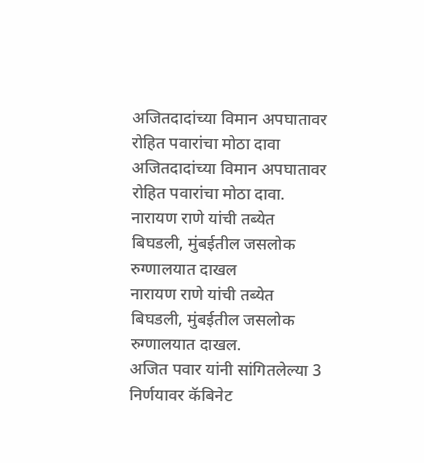अजितदादांच्या विमान अपघातावर रोहित पवारांचा मोठा दावा
अजितदादांच्या विमान अपघातावर रोहित पवारांचा मोठा दावा.
नारायण राणे यांची तब्येत बिघडली, मुंबईतील जसलोक रुग्णालयात दाखल
नारायण राणे यांची तब्येत बिघडली, मुंबईतील जसलोक रुग्णालयात दाखल.
अजित पवार यांनी सांगितलेल्या 3 निर्णयावर कॅबिनेट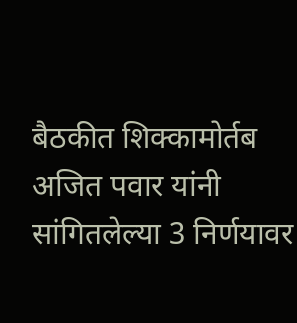बैठकीत शिक्कामोर्तब
अजित पवार यांनी सांगितलेल्या 3 निर्णयावर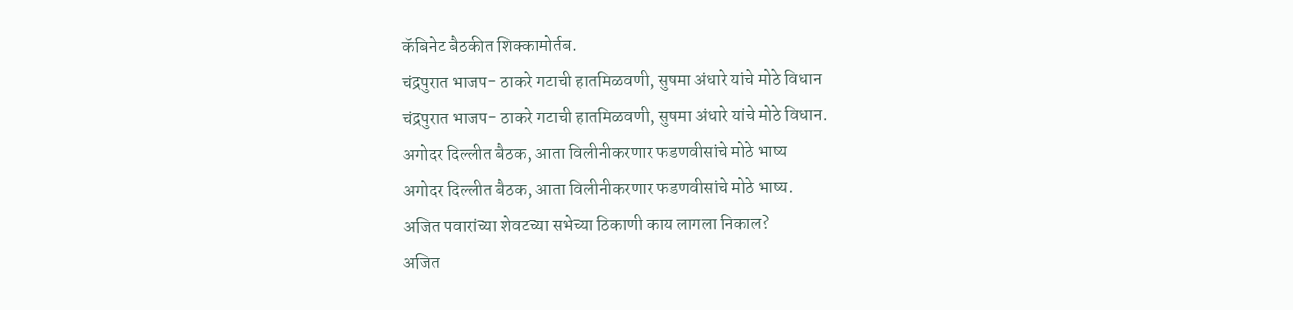कॅबिनेट बैठकीत शिक्कामोर्तब.
चंद्रपुरात भाजप- ठाकरे गटाची हातमिळवणी, सुषमा अंधारे यांचे मोठे विधान
चंद्रपुरात भाजप- ठाकरे गटाची हातमिळवणी, सुषमा अंधारे यांचे मोठे विधान.
अगोदर दिल्लीत बैठक, आता विलीनीकरणार फडणवीसांचे मोठे भाष्य
अगोदर दिल्लीत बैठक, आता विलीनीकरणार फडणवीसांचे मोठे भाष्य.
अजित पवारांच्या शेवटच्या सभेच्या ठिकाणी काय लागला निकाल?
अजित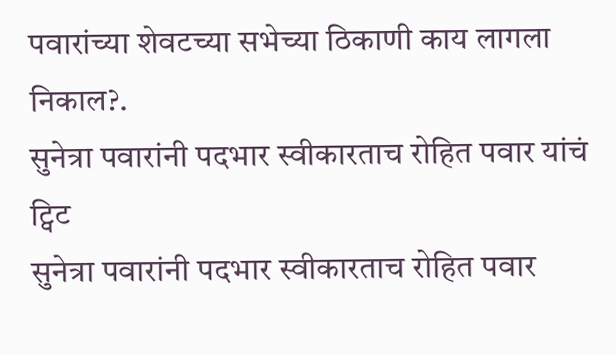पवारांच्या शेवटच्या सभेच्या ठिकाणी काय लागला निकाल?.
सुनेत्रा पवारांनी पदभार स्वीकारताच रोहित पवार यांचं ट्विट
सुनेत्रा पवारांनी पदभार स्वीकारताच रोहित पवार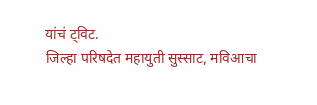यांचं ट्विट.
जिल्हा परिषदेत महायुती सुस्साट, मविआचा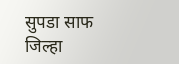सुपडा साफ
जिल्हा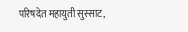परिषदेत महायुती सुस्साट,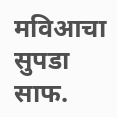मविआचा सुपडा साफ.